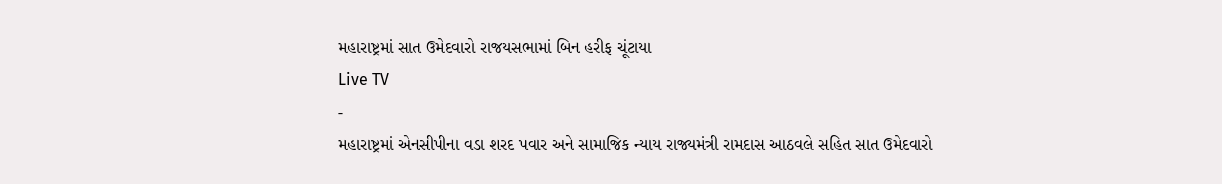મહારાષ્ટ્રમાં સાત ઉમેદવારો રાજયસભામાં બિન હરીફ ચૂંટાયા
Live TV
-
મહારાષ્ટ્રમાં એનસીપીના વડા શરદ પવાર અને સામાજિક ન્યાય રાજ્યમંત્રી રામદાસ આઠવલે સહિત સાત ઉમેદવારો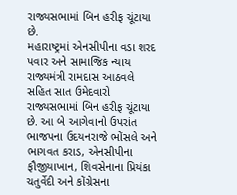રાજ્યસભામાં બિન હરીફ ચૂંટાયા છે.
મહારાષ્ટ્રમાં એનસીપીના વડા શરદ પવાર અને સામાજિક ન્યાય રાજ્યમંત્રી રામદાસ આઠવલે સહિત સાત ઉમેદવારો રાજ્યસભામાં બિન હરીફ ચૂંટાયા છે. આ બે આગેવાનો ઉપરાંત ભાજપના ઉદયનરાજે ભોંસલે અને ભાગવત કરાડ, એનસીપીના ફૌજીયાખાન, શિવસેનાના પ્રિયંકા ચતુર્વેદી અને કોંગ્રેસના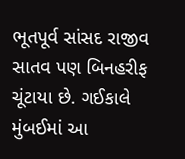ભૂતપૂર્વ સાંસદ રાજીવ સાતવ પણ બિનહરીફ ચૂંટાયા છે. ગઈકાલે મુંબઈમાં આ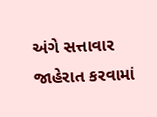અંગે સત્તાવાર જાહેરાત કરવામાં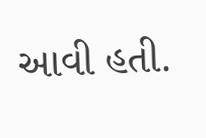આવી હતી.